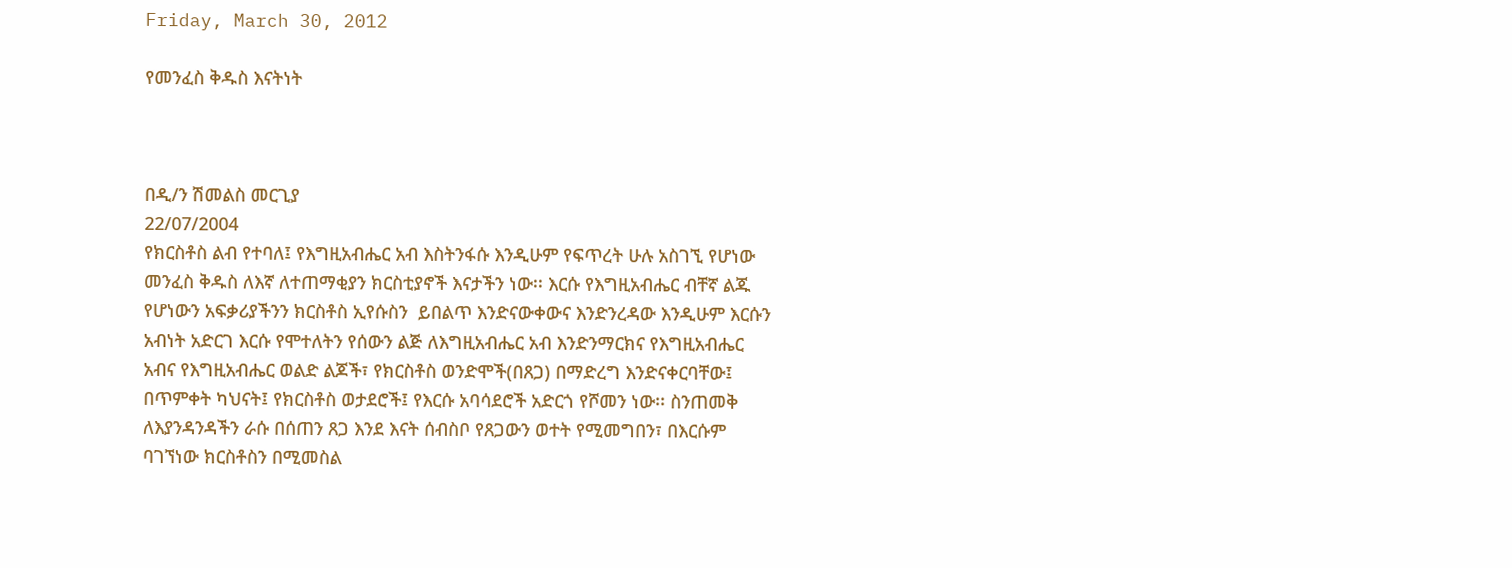Friday, March 30, 2012

የመንፈስ ቅዱስ እናትነት



በዲ/ን ሽመልስ መርጊያ
22/07/2004
የክርስቶስ ልብ የተባለ፤ የእግዚአብሔር አብ እስትንፋሱ እንዲሁም የፍጥረት ሁሉ አስገኚ የሆነው መንፈስ ቅዱስ ለእኛ ለተጠማቂያን ክርስቲያኖች እናታችን ነው፡፡ እርሱ የእግዚአብሔር ብቸኛ ልጁ የሆነውን አፍቃሪያችንን ክርስቶስ ኢየሱስን  ይበልጥ እንድናውቀውና እንድንረዳው እንዲሁም እርሱን አብነት አድርገ እርሱ የሞተለትን የሰውን ልጅ ለእግዚአብሔር አብ እንድንማርክና የእግዚአብሔር አብና የእግዚአብሔር ወልድ ልጆች፣ የክርስቶስ ወንድሞች(በጸጋ) በማድረግ እንድናቀርባቸው፤ በጥምቀት ካህናት፤ የክርስቶስ ወታደሮች፤ የእርሱ አባሳደሮች አድርጎ የሾመን ነው፡፡ ስንጠመቅ ለእያንዳንዳችን ራሱ በሰጠን ጸጋ እንደ እናት ሰብስቦ የጸጋውን ወተት የሚመግበን፣ በእርሱም ባገኘነው ክርስቶስን በሚመስል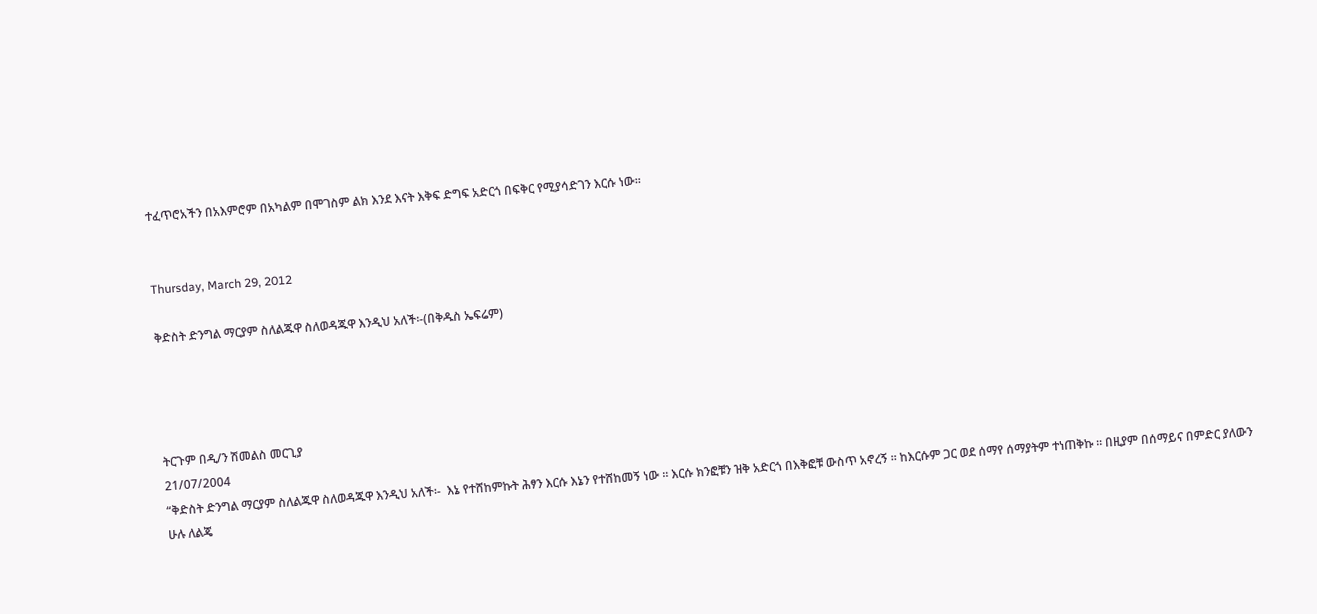ተፈጥሮአችን በአእምሮም በአካልም በሞገስም ልክ እንደ እናት እቅፍ ድግፍ አድርጎ በፍቅር የሚያሳድገን እርሱ ነው፡፡


Thursday, March 29, 2012

ቅድስት ድንግል ማርያም ስለልጁዋ ስለወዳጁዋ እንዲህ አለች፡-(በቅዱስ ኤፍሬም)




ትርጉም በዲ/ን ሽመልስ መርጊያ
21/07/2004
“ቅድስት ድንግል ማርያም ስለልጁዋ ስለወዳጁዋ እንዲህ አለች፡-  እኔ የተሸከምኩት ሕፃን እርሱ እኔን የተሸከመኝ ነው ፡፡ እርሱ ክንፎቹን ዝቅ አድርጎ በእቅፎቹ ውስጥ አኖረኝ ፡፡ ከእርሱም ጋር ወደ ሰማየ ሰማያትም ተነጠቅኩ ፡፡ በዚያም በሰማይና በምድር ያለውን ሁሉ ለልጄ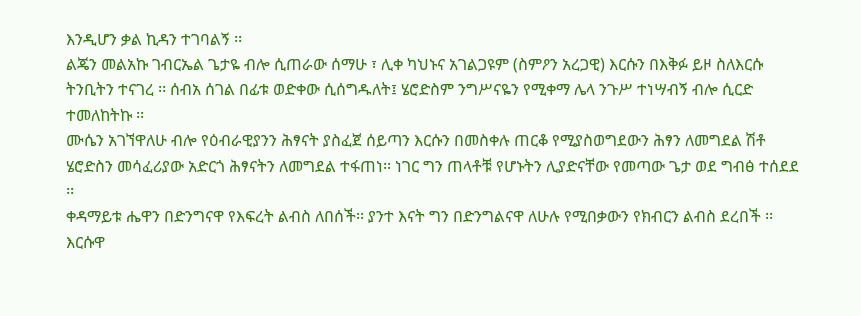እንዲሆን ቃል ኪዳን ተገባልኝ ፡፡
ልጄን መልአኩ ገብርኤል ጌታዬ ብሎ ሲጠራው ሰማሁ ፣ ሊቀ ካህኑና አገልጋዩም (ስምዖን አረጋዊ) እርሱን በእቅፉ ይዞ ስለእርሱ ትንቢትን ተናገረ ፡፡ ሰብአ ሰገል በፊቱ ወድቀው ሲሰግዱለት፤ ሄሮድስም ንግሥናዬን የሚቀማ ሌላ ንጉሥ ተነሣብኝ ብሎ ሲርድ ተመለከትኩ ፡፡
ሙሴን አገኘዋለሁ ብሎ የዕብራዊያንን ሕፃናት ያስፈጀ ሰይጣን እርሱን በመስቀሉ ጠርቆ የሚያስወግደውን ሕፃን ለመግደል ሽቶ ሄሮድስን መሳፈሪያው አድርጎ ሕፃናትን ለመግደል ተፋጠነ፡፡ ነገር ግን ጠላቶቹ የሆኑትን ሊያድናቸው የመጣው ጌታ ወደ ግብፅ ተሰደደ ፡፡
ቀዳማይቱ ሔዋን በድንግናዋ የእፍረት ልብስ ለበሰች፡፡ ያንተ እናት ግን በድንግልናዋ ለሁሉ የሚበቃውን የክብርን ልብስ ደረበች ፡፡ እርሱዋ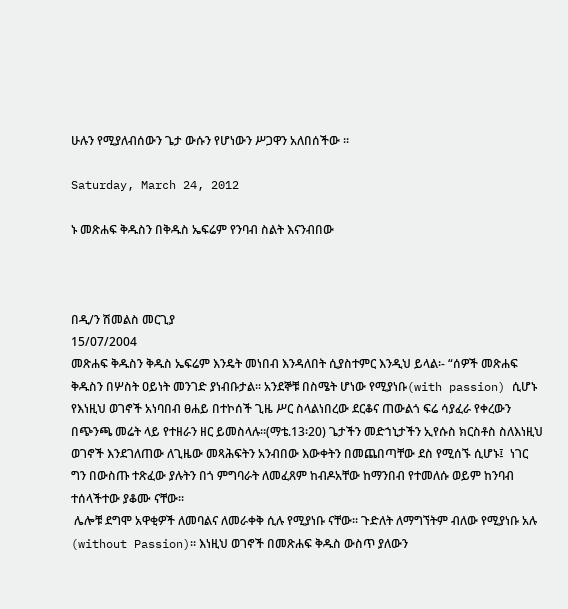ሁሉን የሚያለብሰውን ጌታ ውሱን የሆነውን ሥጋዋን አለበሰችው ፡፡

Saturday, March 24, 2012

ኑ መጽሐፍ ቅዱስን በቅዱስ ኤፍሬም የንባብ ስልት እናንብበው



በዲ/ን ሽመልስ መርጊያ
15/07/2004
መጽሐፍ ቅዱስን ቅዱስ ኤፍሬም እንዴት መነበብ እንዳለበት ሲያስተምር እንዲህ ይላል፡- “ሰዎች መጽሐፍ ቅዱስን በሦስት ዐይነት መንገድ ያነብቡታል፡፡ አንደኞቹ በስሜት ሆነው የሚያነቡ(with passion) ሲሆኑ የእነዚህ ወገኖች አነባበብ ፀሐይ በተኮሰች ጊዜ ሥር ስላልነበረው ደርቆና ጠውልጎ ፍሬ ሳያፈራ የቀረውን በጭንጫ መሬት ላይ የተዘራን ዘር ይመስላሉ፡፡(ማቴ.13፡20) ጌታችን መድኀኒታችን ኢየሱስ ክርስቶስ ስለእነዚህ ወገኖች እንደገለጠው ለጊዜው መጻሕፍትን አንብበው እውቀትን በመጨበጣቸው ደስ የሚሰኙ ሲሆኑ፤  ነገር ግን በውስጡ ተጽፈው ያሉትን በጎ ምግባራት ለመፈጸም ከብዶአቸው ከማንበብ የተመለሱ ወይም ከንባብ ተሰላችተው ያቆሙ ናቸው፡፡
 ሌሎቹ ደግሞ አዋቂዎች ለመባልና ለመራቀቅ ሲሉ የሚያነቡ ናቸው፡፡ ጉድለት ለማግኘትም ብለው የሚያነቡ አሉ (without Passion)፡፡ እነዚህ ወገኖች በመጽሐፍ ቅዱስ ውስጥ ያለውን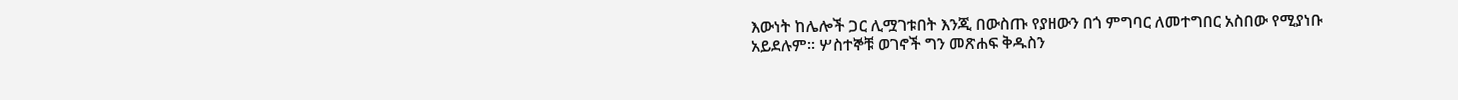እውነት ከሌሎች ጋር ሊሟገቱበት እንጂ በውስጡ የያዘውን በጎ ምግባር ለመተግበር አስበው የሚያነቡ አይደሉም፡፡ ሦስተኞቹ ወገኖች ግን መጽሐፍ ቅዱስን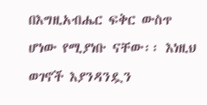በእግዚአብሔር ፍቅር ውስጥ ሆነው የሚያነቡ ናቸው፡፡ እነዚህ ወገኖች እያንዳንዷን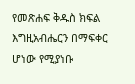የመጽሐፍ ቅዱስ ክፍል እግዚአብሔርን በማፍቀር ሆነው የሚያነቡ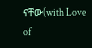ናቸው(with Love of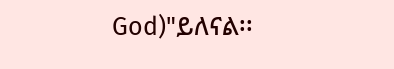God)"ይለናል፡፡